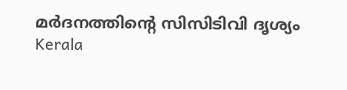മര്‍ദനത്തിന്റെ സിസിടിവി ദൃശ്യം
Kerala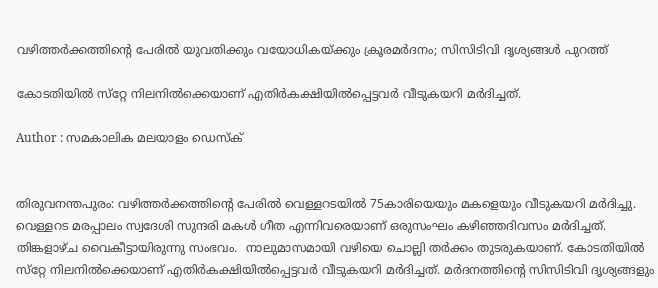വഴിത്തര്‍ക്കത്തിന്റെ പേരില്‍ യുവതിക്കും വയോധികയ്ക്കും ക്രൂരമര്‍ദനം; സിസിടിവി ദൃശ്യങ്ങള്‍ പുറത്ത്

കോടതിയില്‍ സ്‌റ്റേ നിലനില്‍ക്കെയാണ് എതിര്‍കക്ഷിയില്‍പ്പെട്ടവര്‍ വീടുകയറി മര്‍ദിച്ചത്.

Author : സമകാലിക മലയാളം ഡെസ്ക്


തിരുവനന്തപുരം: വഴിത്തര്‍ക്കത്തിന്റെ പേരില്‍ വെള്ളറടയില്‍ 75കാരിയെയും മകളെയും വീടുകയറി മര്‍ദിച്ചു. വെള്ളറട മരപ്പാലം സ്വദേശി സുന്ദരി മകള്‍ ഗീത എന്നിവരെയാണ് ഒരുസംഘം കഴിഞ്ഞദിവസം മര്‍ദിച്ചത്. തിങ്കളാഴ്ച വൈകീട്ടായിരുന്നു സംഭവം.  നാലുമാസമായി വഴിയെ ചൊല്ലി തര്‍ക്കം തുടരുകയാണ്. കോടതിയില്‍ സ്‌റ്റേ നിലനില്‍ക്കെയാണ് എതിര്‍കക്ഷിയില്‍പ്പെട്ടവര്‍ വീടുകയറി മര്‍ദിച്ചത്. മര്‍ദനത്തിന്റെ സിസിടിവി ദൃശ്യങ്ങളും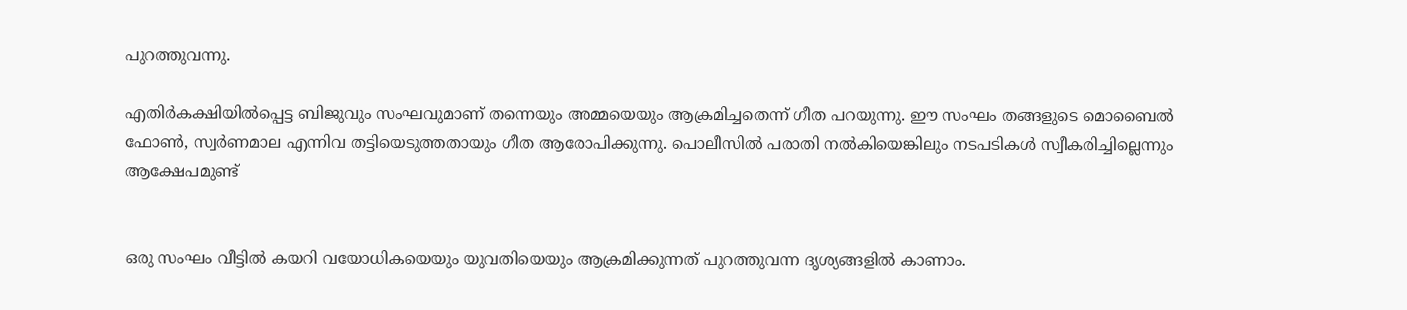പുറത്തുവന്നു.

എതിര്‍കക്ഷിയില്‍പ്പെട്ട ബിജുവും സംഘവുമാണ് തന്നെയും അമ്മയെയും ആക്രമിച്ചതെന്ന് ഗീത പറയുന്നു. ഈ സംഘം തങ്ങളുടെ മൊബൈല്‍ ഫോണ്‍, സ്വര്‍ണമാല എന്നിവ തട്ടിയെടുത്തതായും ഗീത ആരോപിക്കുന്നു. പൊലീസില്‍ പരാതി നല്‍കിയെങ്കിലും നടപടികള്‍ സ്വീകരിച്ചില്ലെന്നും ആക്ഷേപമുണ്ട്


ഒരു സംഘം വീട്ടില്‍ കയറി വയോധികയെയും യുവതിയെയും ആക്രമിക്കുന്നത് പുറത്തുവന്ന ദൃശ്യങ്ങളില്‍ കാണാം.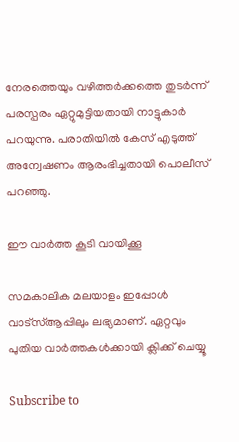നേരത്തെയും വഴിത്തര്‍ക്കത്തെ തുടര്‍ന്ന് പരസ്പരം ഏറ്റുമുട്ടിയതായി നാട്ടുകാര്‍ പറയുന്നു. പരാതിയില്‍ കേസ് എടുത്ത് അന്വേഷണം ആരംഭിച്ചതായി പൊലീസ് പറഞ്ഞു.

ഈ വാര്‍ത്ത കൂടി വായിക്കൂ

സമകാലിക മലയാളം ഇപ്പോള്‍ വാട്‌സ്ആപ്പിലും ലഭ്യമാണ്. ഏറ്റവും പുതിയ വാര്‍ത്തകള്‍ക്കായി ക്ലിക്ക് ചെയ്യൂ

Subscribe to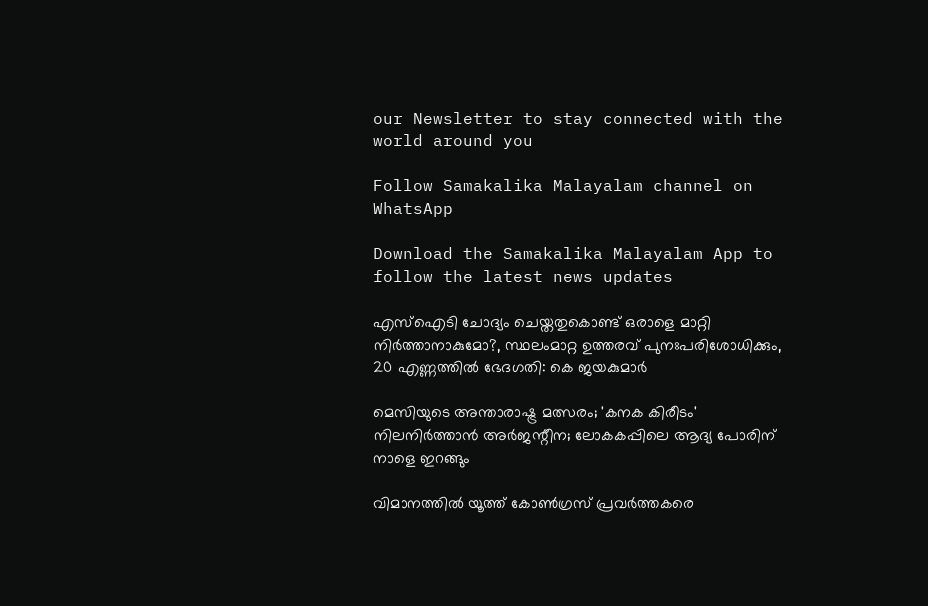our Newsletter to stay connected with the world around you

Follow Samakalika Malayalam channel on WhatsApp

Download the Samakalika Malayalam App to follow the latest news updates

എസ്‌ഐടി ചോദ്യം ചെയ്തതുകൊണ്ട് ഒരാളെ മാറ്റി നിര്‍ത്താനാകുമോ?, സ്ഥലംമാറ്റ ഉത്തരവ് പുനഃപരിശോധിക്കും, 20 എണ്ണത്തില്‍ ഭേദഗതി: കെ ജയകുമാര്‍

മെസിയുടെ അന്താരാഷ്ട്ര മത്സരം; 'കനക കിരീടം' നിലനിർത്താൻ അർജന്റീന; ലോകകപ്പിലെ ആദ്യ പോരിന് നാളെ ഇറങ്ങും

വിമാനത്തില്‍ യൂത്ത് കോണ്‍ഗ്രസ് പ്രവര്‍ത്തകരെ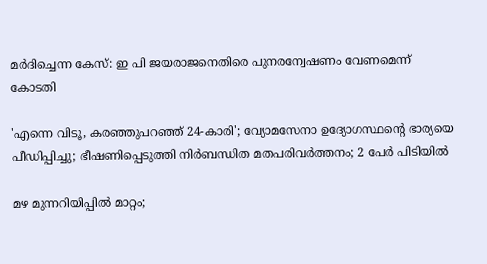മര്‍ദിച്ചെന്ന കേസ്: ഇ പി ജയരാജനെതിരെ പുനരന്വേഷണം വേണമെന്ന് കോടതി

'എന്നെ വിടൂ, കരഞ്ഞുപറഞ്ഞ് 24-കാരി'; വ്യോമസേനാ ഉദ്യോഗസ്ഥന്റെ ഭാര്യയെ പീഡിപ്പിച്ചു; ഭീഷണിപ്പെടുത്തി നിർബന്ധിത മതപരിവർത്തനം; 2 പേർ പിടിയിൽ

മഴ മുന്നറിയിപ്പില്‍ മാറ്റം;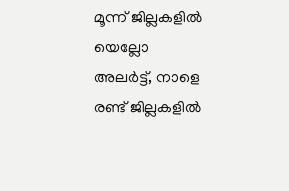മൂന്ന് ജില്ലകളില്‍ യെല്ലോ അലര്‍ട്ട്, നാളെ രണ്ട് ജില്ലകളില്‍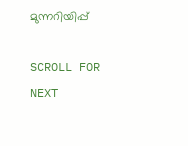മുന്നറിയിപ്പ്

SCROLL FOR NEXT